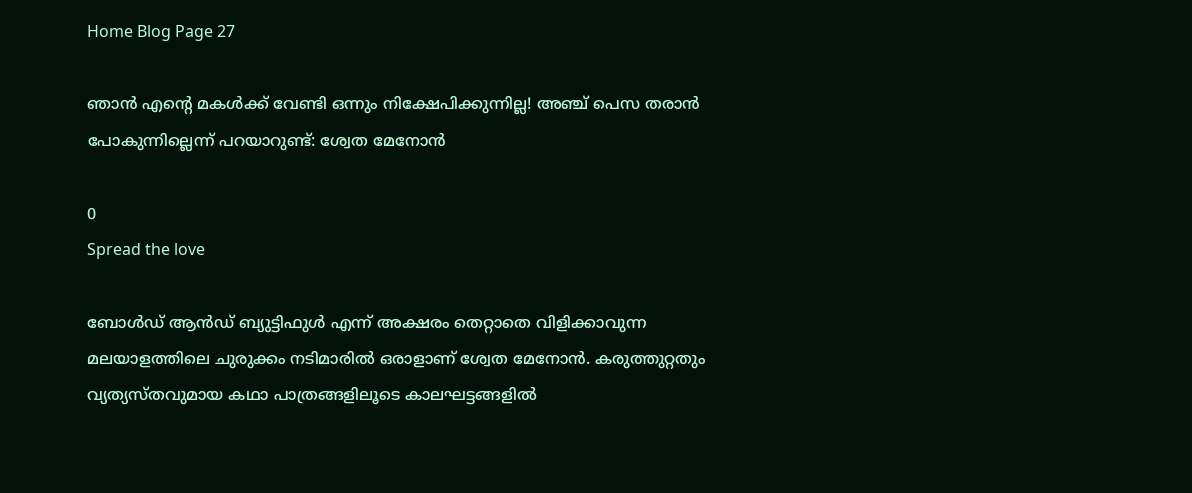Home Blog Page 27

ഞാൻ എന്റെ മകൾക്ക് വേണ്ടി ഒന്നും നിക്ഷേപിക്കുന്നില്ല! അഞ്ച് പെസ തരാൻ പോകുന്നില്ലെന്ന് പറയാറുണ്ട്: ശ്വേത മേനോൻ

0
Spread the love

ബോൾഡ് ആൻഡ് ബ്യുട്ടിഫുൾ എന്ന് അക്ഷരം തെറ്റാതെ വിളിക്കാവുന്ന മലയാളത്തിലെ ചുരുക്കം നടിമാരിൽ ഒരാളാണ് ശ്വേത മേനോൻ. കരുത്തുറ്റതും വ്യത്യസ്തവുമായ കഥാ പാത്രങ്ങളിലൂടെ കാലഘട്ടങ്ങളിൽ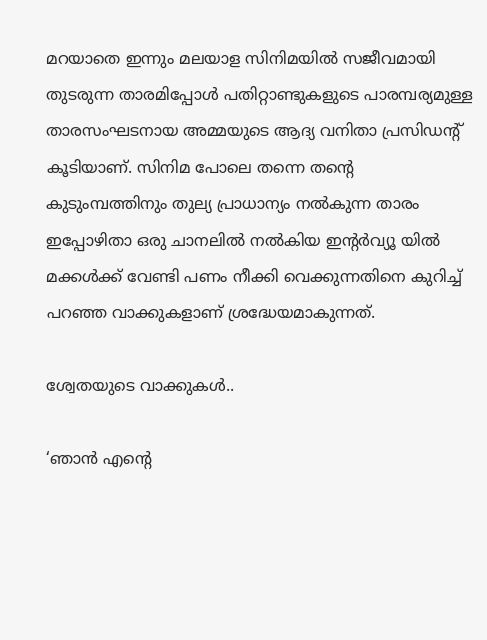മറയാതെ ഇന്നും മലയാള സിനിമയിൽ സജീവമായി തുടരുന്ന താരമിപ്പോൾ പതിറ്റാണ്ടുകളുടെ പാരമ്പര്യമുള്ള താരസംഘടനായ അമ്മയുടെ ആദ്യ വനിതാ പ്രസിഡന്റ് കൂടിയാണ്. സിനിമ പോലെ തന്നെ തന്റെ കുടുംമ്പത്തിനും തുല്യ പ്രാധാന്യം നൽകുന്ന താരം ഇപ്പോഴിതാ ഒരു ചാനലിൽ നൽകിയ ഇന്റർവ്യൂ യിൽ മക്കൾക്ക് വേണ്ടി പണം നീക്കി വെക്കുന്നതിനെ കുറിച്ച് പറഞ്ഞ വാക്കുകളാണ് ശ്രദ്ധേയമാകുന്നത്.

ശ്വേതയുടെ വാക്കുകൾ..

‘ഞാൻ എന്റെ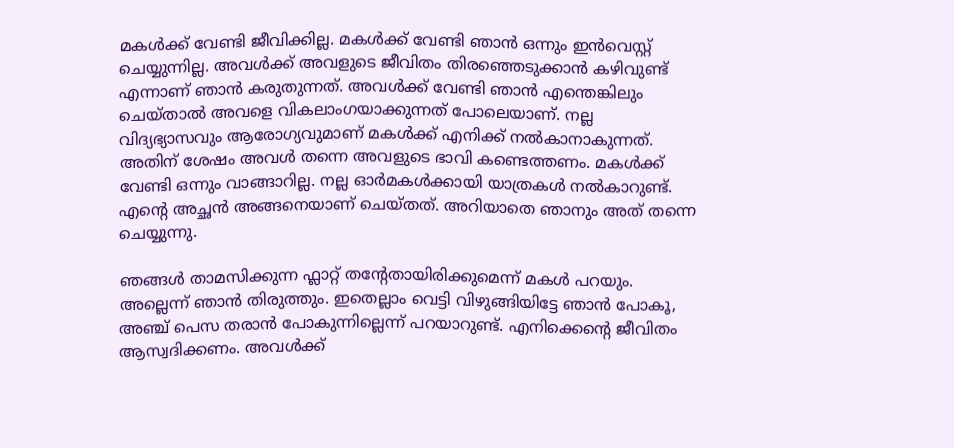മകൾക്ക് വേണ്ടി ജീവിക്കില്ല. മകൾക്ക് വേണ്ടി ഞാൻ ഒന്നും ഇൻവെസ്റ്റ് ചെയ്യുന്നില്ല. അവൾക്ക് അവളുടെ ജീവിതം തിരഞ്ഞെടുക്കാൻ കഴിവുണ്ട് എന്നാണ് ഞാൻ കരുതുന്നത്. അവൾക്ക് വേണ്ടി ഞാൻ എന്തെങ്കിലും ചെയ്താൽ അവളെ വികലാംഗയാക്കുന്നത് പോലെയാണ്. നല്ല വിദ്യഭ്യാസവും ആരോഗ്യവുമാണ് മകൾക്ക് എനിക്ക് നൽകാനാകുന്നത്. അതിന് ശേഷം അവൾ തന്നെ അവളുടെ ഭാവി കണ്ടെത്തണം. മകൾക്ക് വേണ്ടി ഒന്നും വാങ്ങാറില്ല. നല്ല ഓർമകൾക്കായി യാത്രകൾ നൽകാറുണ്ട്. എന്റെ അച്ഛൻ അങ്ങനെയാണ് ചെയ്തത്. അറിയാതെ ഞാനും അത് തന്നെ ചെയ്യുന്നു.

ഞങ്ങൾ താമസിക്കുന്ന ഫ്ലാറ്റ് തന്റേതായിരിക്കുമെന്ന് മകൾ പറയും. അല്ലെന്ന് ഞാൻ തിരുത്തും. ഇതെല്ലാം വെട്ടി വിഴുങ്ങിയിട്ടേ ഞാൻ പോകൂ, അഞ്ച് പെസ തരാൻ പോകുന്നില്ലെന്ന് പറയാറുണ്ട്. എനിക്കെന്റെ ജീവിതം ആസ്വദിക്കണം. അവൾക്ക്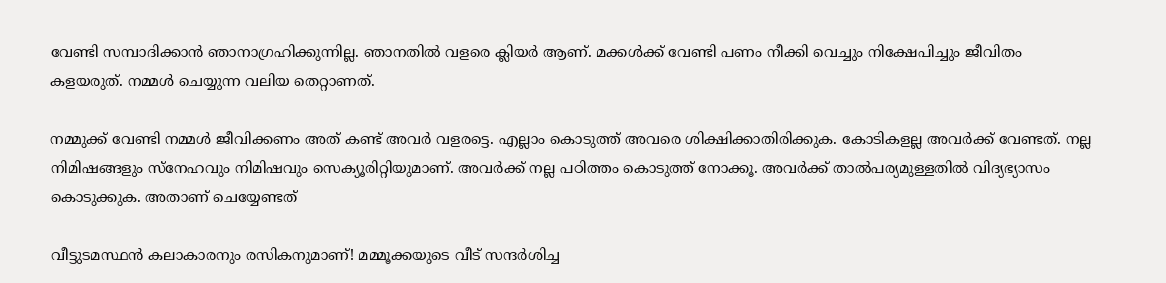വേണ്ടി സമ്പാദിക്കാൻ ഞാനാഗ്രഹിക്കുന്നില്ല. ഞാനതിൽ വളരെ ക്ലിയർ ആണ്. മക്കൾക്ക് വേണ്ടി പണം നീക്കി വെച്ചും നിക്ഷേപിച്ചും ജീവിതം കളയരുത്. നമ്മൾ ചെയ്യുന്ന വലിയ തെറ്റാണത്.

നമ്മുക്ക് വേണ്ടി നമ്മൾ ജീവിക്കണം അത് കണ്ട് അവർ വളരട്ടെ. എല്ലാം കൊടുത്ത് അവരെ ശിക്ഷിക്കാതിരിക്കുക. കോടികളല്ല അവർക്ക് വേണ്ടത്. നല്ല നിമിഷങ്ങളും സ്നേഹവും നിമിഷവും സെക്യൂരിറ്റിയുമാണ്. അവർക്ക് നല്ല പഠിത്തം കൊടുത്ത് നോക്കൂ. അവർക്ക് താൽപര്യമുള്ളതിൽ വിദ്യഭ്യാസം കൊടുക്കുക. അതാണ് ചെയ്യേണ്ടത്

വീട്ടുടമസ്ഥൻ കലാകാരനും രസികനുമാണ്! മമ്മൂക്കയുടെ വീട് സന്ദർശിച്ച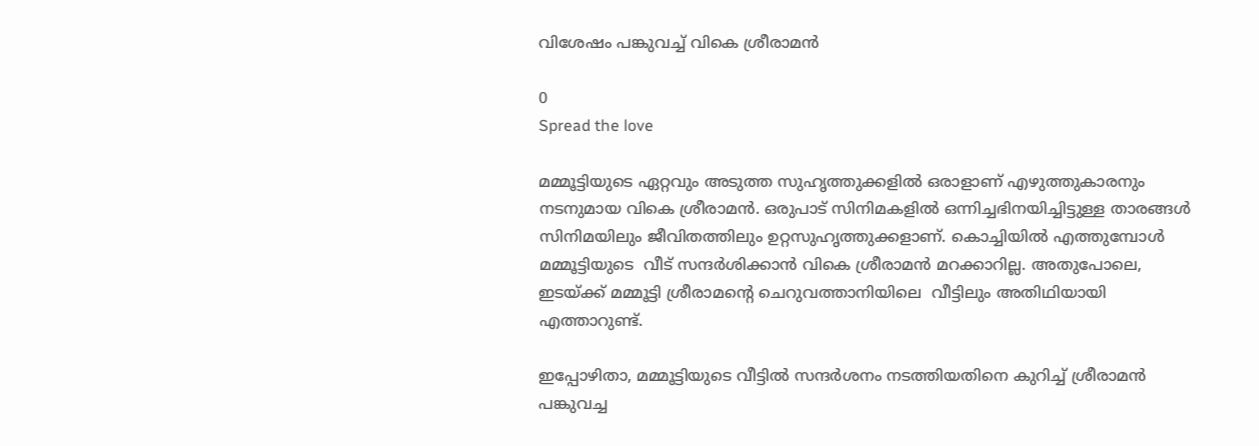വിശേഷം പങ്കുവച്ച് വികെ ശ്രീരാമൻ

0
Spread the love

മമ്മൂട്ടിയുടെ ഏറ്റവും അടുത്ത സുഹൃത്തുക്കളിൽ ഒരാളാണ് എഴുത്തുകാരനും നടനുമായ വികെ ശ്രീരാമൻ. ഒരുപാട് സിനിമകളിൽ ഒന്നിച്ചഭിനയിച്ചിട്ടുള്ള താരങ്ങൾ സിനിമയിലും ജീവിതത്തിലും ഉറ്റസുഹൃത്തുക്കളാണ്. കൊച്ചിയിൽ എത്തുമ്പോൾ മമ്മൂട്ടിയുടെ  വീട് സന്ദർശിക്കാൻ വികെ ശ്രീരാമൻ മറക്കാറില്ല. അതുപോലെ, ഇടയ്ക്ക് മമ്മൂട്ടി ശ്രീരാമന്റെ ചെറുവത്താനിയിലെ  വീട്ടിലും അതിഥിയായി എത്താറുണ്ട്.

ഇപ്പോഴിതാ, മമ്മൂട്ടിയുടെ വീട്ടിൽ സന്ദർശനം നടത്തിയതിനെ കുറിച്ച് ശ്രീരാമൻ പങ്കുവച്ച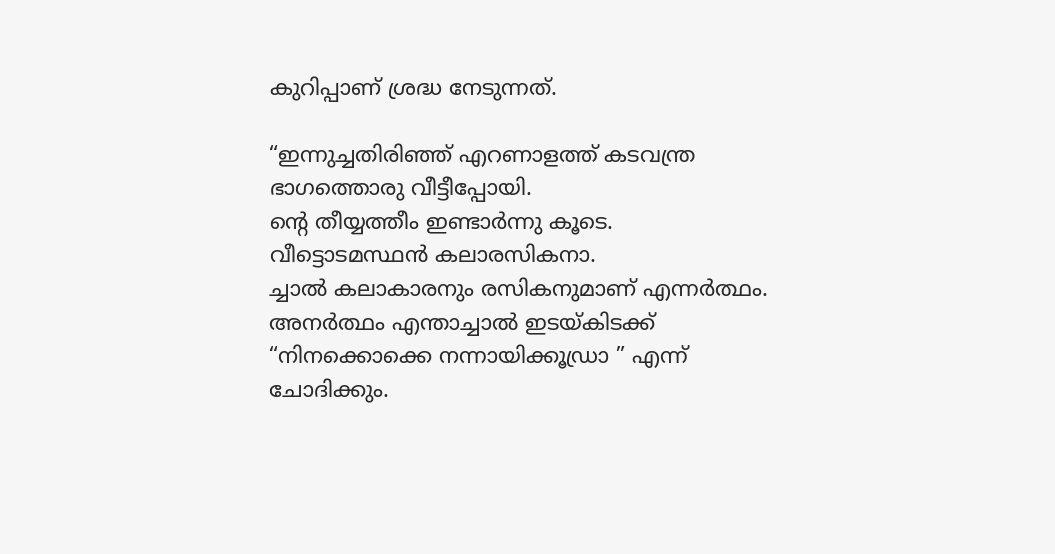കുറിപ്പാണ് ശ്രദ്ധ നേടുന്നത്.

“ഇന്നുച്ചതിരിഞ്ഞ് എറണാളത്ത് കടവന്ത്ര ഭാഗത്തൊരു വീട്ടീപ്പോയി.
ൻ്റെ തീയ്യത്തീം ഇണ്ടാർന്നു കൂടെ.
വീട്ടൊടമസ്ഥൻ കലാരസികനാ.
ച്ചാൽ കലാകാരനും രസികനുമാണ് എന്നർത്ഥം.
അനർത്ഥം എന്താച്ചാൽ ഇടയ്കിടക്ക്
“നിനക്കൊക്കെ നന്നായിക്കൂഡ്രാ ” എന്ന് ചോദിക്കും.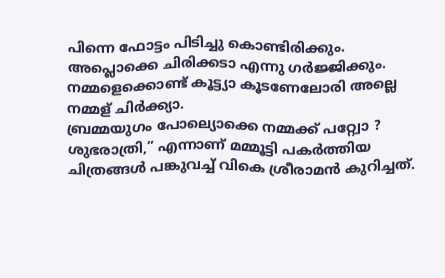പിന്നെ ഫോട്ടം പിടിച്ചു കൊണ്ടിരിക്കും. അപ്ലൊക്കെ ചിരിക്കടാ എന്നു ഗർജ്ജിക്കും.
നമ്മളെക്കൊണ്ട് കൂട്ട്യാ കൂടണേലോരി അല്ലെ നമ്മള് ചിർക്ക്യാ.
ബ്രമ്മയുഗം പോല്യൊക്കെ നമ്മക്ക് പറ്റ്വോ ?
ശുഭരാത്രി,” എന്നാണ് മമ്മൂട്ടി പകർത്തിയ ചിത്രങ്ങൾ പങ്കുവച്ച് വികെ ശ്രീരാമൻ കുറിച്ചത്.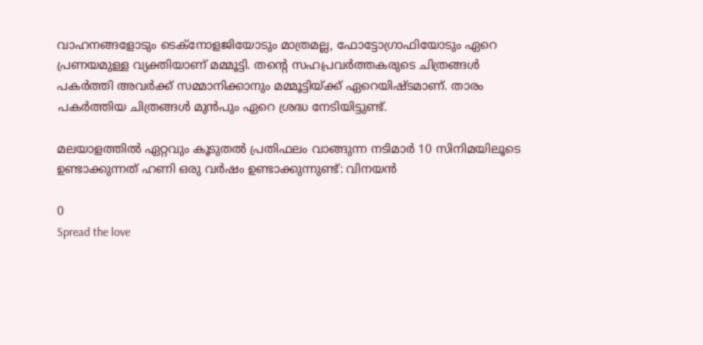വാഹനങ്ങളോടും ടെക്നോളജിയോടും മാത്രമല്ല, ഫോട്ടോഗ്രാഫിയോടും ഏറെ പ്രണയമുള്ള വ്യക്തിയാണ് മമ്മൂട്ടി. തന്റെ സഹപ്രവർത്തകരുടെ ചിത്രങ്ങൾ പകർത്തി അവർക്ക് സമ്മാനിക്കാനും മമ്മൂട്ടിയ്ക്ക് ഏറെയിഷ്ടമാണ്. താരം പകർത്തിയ ചിത്രങ്ങൾ മുൻപും ഏറെ ശ്രദ്ധ നേടിയിട്ടുണ്ട്.

മലയാളത്തില്‍ ഏറ്റവും കൂടുതല്‍ പ്രതിഫലം വാങ്ങുന്ന നടിമാർ 10 സിനിമയിലൂടെ ഉണ്ടാക്കുന്നത് ഹണി ഒരു വര്‍ഷം ഉണ്ടാക്കുന്നുണ്ട്: വിനയന്‍

0
Spread the love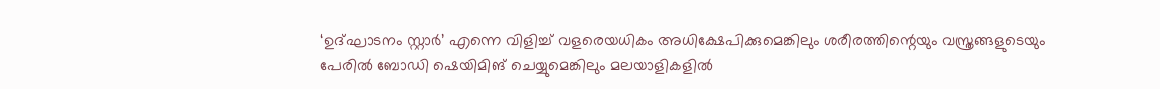‘ഉദ്ഘാടനം സ്റ്റാർ’ എന്നെ വിളിച്ച് വളരെയധികം അധിക്ഷേപിക്കുമെങ്കിലും ശരീരത്തിന്റെയും വസ്ത്രങ്ങളുടെയും പേരിൽ ബോഡി ഷെയിമിങ് ചെയ്യുമെങ്കിലും മലയാളികളിൽ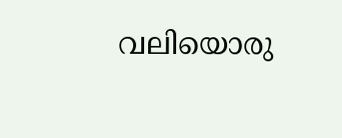വലിയൊരു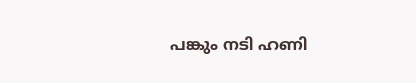പങ്കും നടി ഹണി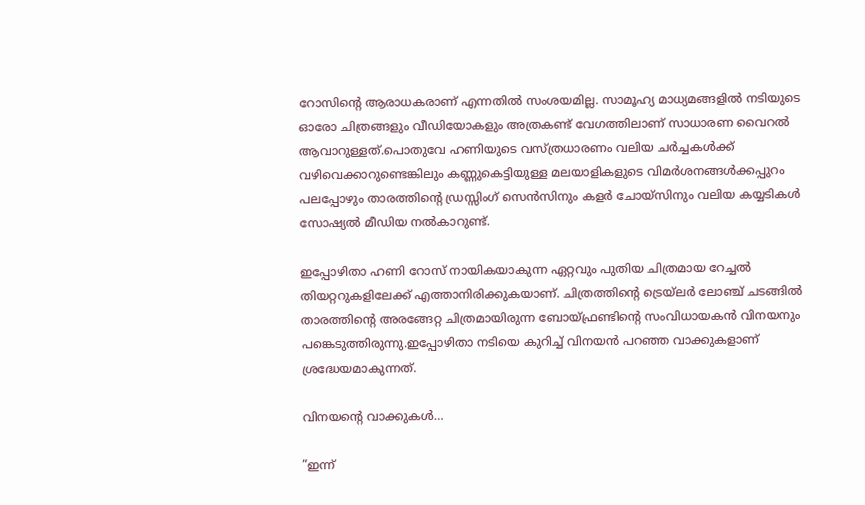റോസിന്റെ ആരാധകരാണ് എന്നതിൽ സംശയമില്ല. സാമൂഹ്യ മാധ്യമങ്ങളിൽ നടിയുടെ ഓരോ ചിത്രങ്ങളും വീഡിയോകളും അത്രകണ്ട് വേഗത്തിലാണ് സാധാരണ വൈറൽ ആവാറുള്ളത്.പൊതുവേ ഹണിയുടെ വസ്ത്രധാരണം വലിയ ചർച്ചകൾക്ക് വഴിവെക്കാറുണ്ടെങ്കിലും കണ്ണുകെട്ടിയുള്ള മലയാളികളുടെ വിമർശനങ്ങൾക്കപ്പുറം പലപ്പോഴും താരത്തിന്റെ ഡ്രസ്സിംഗ് സെൻസിനും കളർ ചോയ്സിനും വലിയ കയ്യടികൾ സോഷ്യൽ മീഡിയ നൽകാറുണ്ട്.

ഇപ്പോഴിതാ ഹണി റോസ് നായികയാകുന്ന ഏറ്റവും പുതിയ ചിത്രമായ റേച്ചല്‍ തിയറ്ററുകളിലേക്ക് എത്താനിരിക്കുകയാണ്. ചിത്രത്തിന്റെ ട്രെയ്‌ലർ ലോഞ്ച് ചടങ്ങിൽ താരത്തിന്റെ അരങ്ങേറ്റ ചിത്രമായിരുന്ന ബോയ്ഫ്രണ്ടിന്റെ സംവിധായകൻ വിനയനും പങ്കെടുത്തിരുന്നു.ഇപ്പോഴിതാ നടിയെ കുറിച്ച് വിനയൻ പറഞ്ഞ വാക്കുകളാണ് ശ്രദ്ധേയമാകുന്നത്.

വിനയന്റെ വാക്കുകൾ…

”ഇന്ന്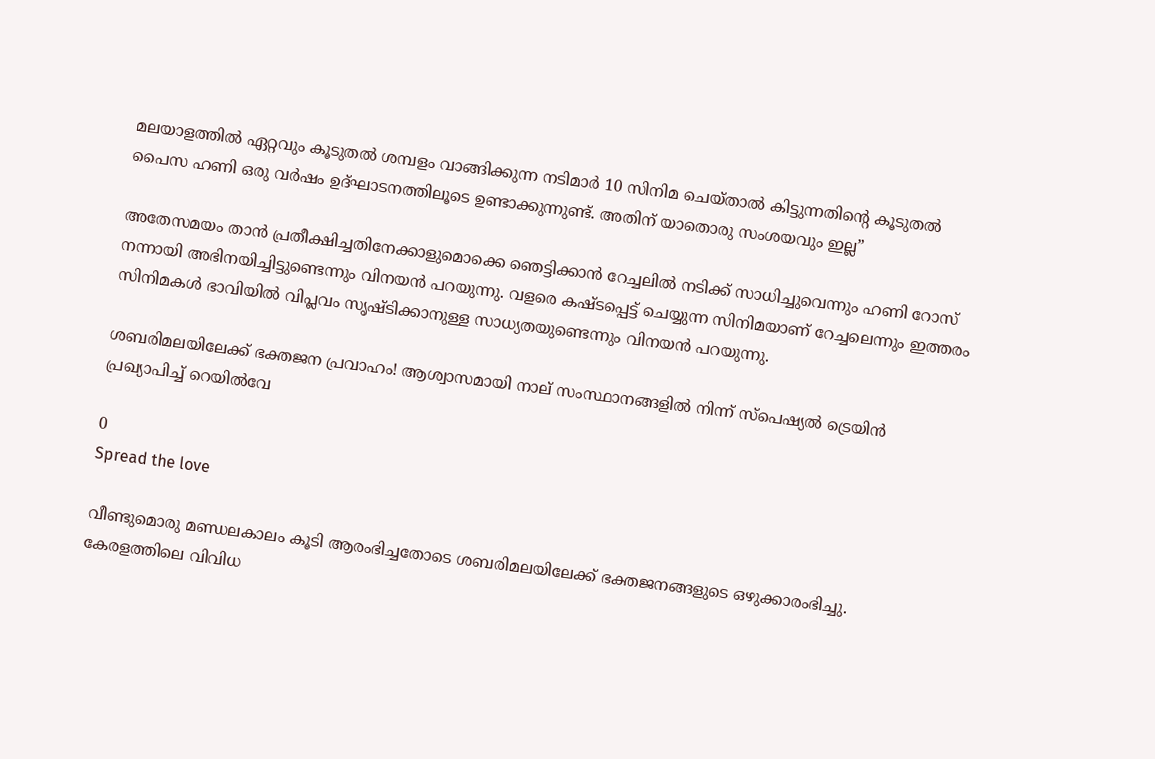മലയാളത്തില്‍ ഏറ്റവും കൂടുതല്‍ ശമ്പളം വാങ്ങിക്കുന്ന നടിമാര്‍ 10 സിനിമ ചെയ്താല്‍ കിട്ടുന്നതിന്റെ കൂടുതല്‍ പൈസ ഹണി ഒരു വര്‍ഷം ഉദ്ഘാടനത്തിലൂടെ ഉണ്ടാക്കുന്നുണ്ട്. അതിന് യാതൊരു സംശയവും ഇല്ല”

അതേസമയം താന്‍ പ്രതീക്ഷിച്ചതിനേക്കാളുമൊക്കെ ഞെട്ടിക്കാന്‍ റേച്ചലിൽ നടിക്ക് സാധിച്ചുവെന്നും ഹണി റോസ് നന്നായി അഭിനയിച്ചിട്ടുണ്ടെന്നും വിനയന്‍ പറയുന്നു. വളരെ കഷ്ടപ്പെട്ട് ചെയ്യുന്ന സിനിമയാണ് റേച്ചലെന്നും ഇത്തരം സിനിമകള്‍ ഭാവിയില്‍ വിപ്ലവം സൃഷ്ടിക്കാനുള്ള സാധ്യതയുണ്ടെന്നും വിനയന്‍ പറയുന്നു.

ശബരിമലയിലേക്ക് ഭക്തജന പ്രവാഹം! ആശ്വാസമായി നാല് സംസ്ഥാനങ്ങളില്‍ നിന്ന് സ്‌പെഷ്യല്‍ ട്രെയിൻ പ്രഖ്യാപിച്ച് റെയില്‍വേ

0
Spread the love

വീണ്ടുമൊരു മണ്ഡലകാലം കൂടി ആരംഭിച്ചതോടെ ശബരിമലയിലേക്ക് ഭക്തജനങ്ങളുടെ ഒഴുക്കാരംഭിച്ചു. കേരളത്തിലെ വിവിധ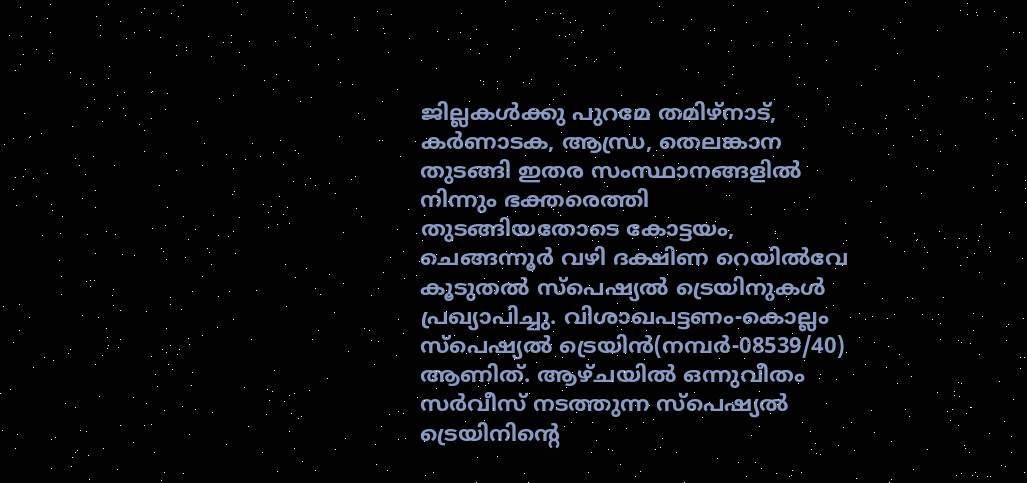ജില്ലകള്‍ക്കു പുറമേ തമിഴ്‌നാട്, കര്‍ണാടക, ആന്ധ്ര, തെലങ്കാന തുടങ്ങി ഇതര സംസ്ഥാനങ്ങളില്‍ നിന്നും ഭക്തരെത്തി തുടങ്ങിയതോടെ കോട്ടയം, ചെങ്ങന്നൂര്‍ വഴി ദക്ഷിണ റെയില്‍വേ കൂടുതല്‍ സ്‌പെഷ്യല്‍ ട്രെയിനുകള്‍ പ്രഖ്യാപിച്ചു. വിശാഖപട്ടണം-കൊല്ലം സ്‌പെഷ്യല്‍ ട്രെയിന്‍(നമ്പര്‍-08539/40) ആണിത്. ആഴ്ചയില്‍ ഒന്നുവീതം സര്‍വീസ് നടത്തുന്ന സ്‌പെഷ്യല്‍ ട്രെയിനിന്റെ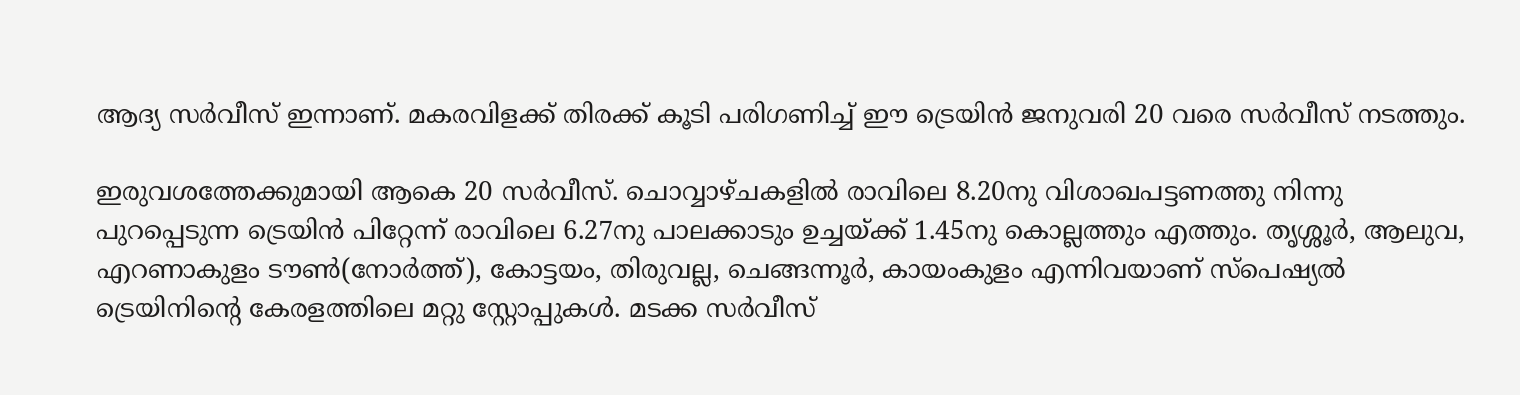ആദ്യ സര്‍വീസ് ഇന്നാണ്. മകരവിളക്ക് തിരക്ക് കൂടി പരിഗണിച്ച് ഈ ട്രെയിന്‍ ജനുവരി 20 വരെ സര്‍വീസ് നടത്തും.

ഇരുവശത്തേക്കുമായി ആകെ 20 സര്‍വീസ്. ചൊവ്വാഴ്ചകളില്‍ രാവിലെ 8.20നു വിശാഖപട്ടണത്തു നിന്നു പുറപ്പെടുന്ന ട്രെയിന്‍ പിറ്റേന്ന് രാവിലെ 6.27നു പാലക്കാടും ഉച്ചയ്ക്ക് 1.45നു കൊല്ലത്തും എത്തും. തൃശ്ശൂര്‍, ആലുവ, എറണാകുളം ടൗണ്‍(നോര്‍ത്ത്), കോട്ടയം, തിരുവല്ല, ചെങ്ങന്നൂര്‍, കായംകുളം എന്നിവയാണ് സ്‌പെഷ്യല്‍ ട്രെയിനിന്റെ കേരളത്തിലെ മറ്റു സ്റ്റോപ്പുകള്‍. മടക്ക സര്‍വീസ്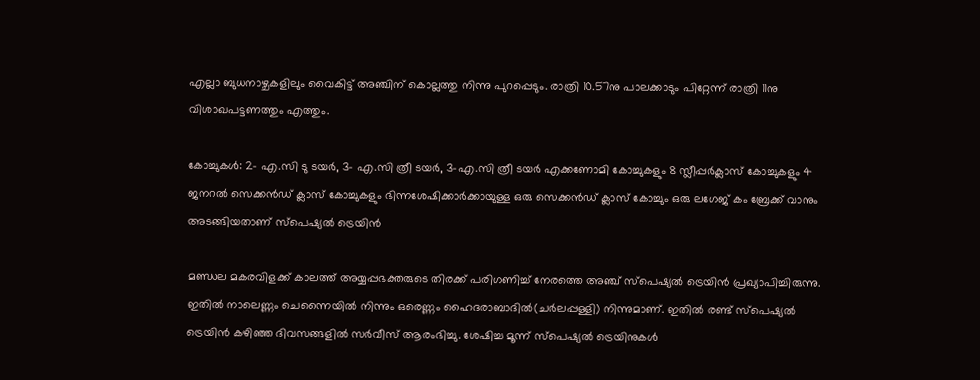എല്ലാ ബുധനാഴ്ചകളിലും വൈകിട്ട് അഞ്ചിന് കൊല്ലത്തു നിന്നു പുറപ്പെടും. രാത്രി 10.57നു പാലക്കാടും പിറ്റേന്ന് രാത്രി 11നു വിശാഖപട്ടണത്തും എത്തും.

കോച്ചുകള്‍: 2- എ.സി ടു ടയര്‍, 3- എ.സി ത്രീ ടയര്‍, 3-എ.സി ത്രീ ടയര്‍ എക്കണോമി കോച്ചുകളും 8 സ്ലീപ്പര്‍ക്ലാസ് കോച്ചുകളും 4 ജനറല്‍ സെക്കന്‍ഡ് ക്ലാസ് കോച്ചുകളും ഭിന്നശേഷിക്കാര്‍ക്കായുള്ള ഒരു സെക്കന്‍ഡ് ക്ലാസ് കോച്ചും ഒരു ലഗേജ് കം ബ്രേക്ക് വാനും അടങ്ങിയതാണ് സ്‌പെഷ്യല്‍ ട്രെയിന്‍

മണ്ഡല മകരവിളക്ക് കാലത്ത് അയ്യപ്പഭക്തരുടെ തിരക്ക് പരിഗണിച്ച് നേരത്തെ അഞ്ച് സ്‌പെഷ്യല്‍ ട്രെയിന്‍ പ്രഖ്യാപിച്ചിരുന്നു. ഇതില്‍ നാലെണ്ണം ചെന്നൈയില്‍ നിന്നും ഒരെണ്ണം ഹൈദരാബാദില്‍(ചര്‍ലപ്പള്ളി) നിന്നുമാണ്. ഇതില്‍ രണ്ട് സ്‌പെഷ്യല്‍ ട്രെയിന്‍ കഴിഞ്ഞ ദിവസങ്ങളില്‍ സര്‍വീസ് ആരംഭിച്ചു. ശേഷിച്ച മൂന്ന് സ്‌പെഷ്യല്‍ ട്രെയിനുകള്‍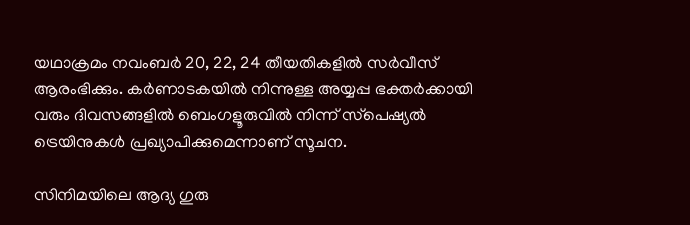യഥാക്രമം നവംബര്‍ 20, 22, 24 തീയതികളില്‍ സര്‍വീസ് ആരംഭിക്കും. കര്‍ണാടകയില്‍ നിന്നുള്ള അയ്യപ്പ ഭക്തര്‍ക്കായി വരും ദിവസങ്ങളില്‍ ബെംഗളൂരുവില്‍ നിന്ന് സ്‌പെഷ്യല്‍ ട്രെയിനുകള്‍ പ്രഖ്യാപിക്കുമെന്നാണ് സൂചന.

സിനിമയിലെ ആദ്യ ഗുരു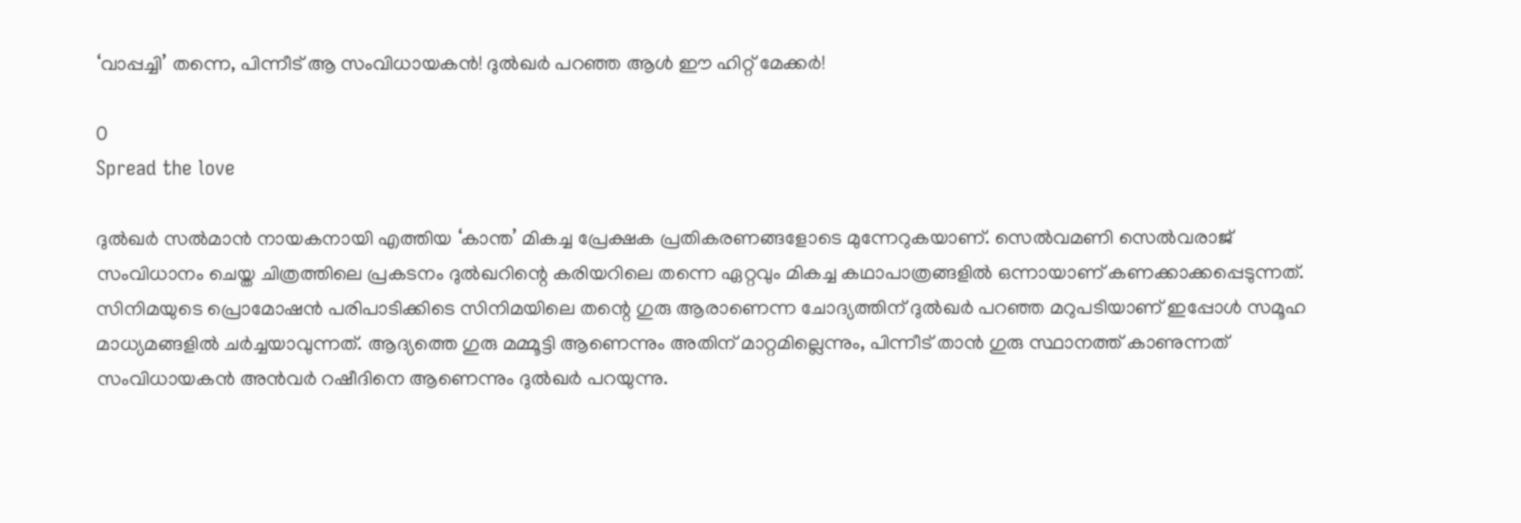‘വാപ്പച്ചി’ തന്നെ, പിന്നീട് ആ സംവിധായകൻ! ദുൽഖർ പറഞ്ഞ ആൾ ഈ ഹിറ്റ് മേക്കർ!

0
Spread the love

ദുൽഖർ സൽമാൻ നായകനായി എത്തിയ ‘കാന്ത’ മികച്ച പ്രേക്ഷക പ്രതികരണങ്ങളോടെ മുന്നേറുകയാണ്. സെൽവമണി സെൽവരാജ് സംവിധാനം ചെയ്ത ചിത്രത്തിലെ പ്രകടനം ദുൽഖറിന്റെ കരിയറിലെ തന്നെ ഏറ്റവും മികച്ച കഥാപാത്രങ്ങളിൽ ഒന്നായാണ് കണക്കാക്കപ്പെടുന്നത്. സിനിമയുടെ പ്രൊമോഷൻ പരിപാടിക്കിടെ സിനിമയിലെ തന്റെ ഗുരു ആരാണെന്ന ചോദ്യത്തിന് ദുൽഖർ പറഞ്ഞ മറുപടിയാണ് ഇപ്പോൾ സമൂഹ മാധ്യമങ്ങളിൽ ചർച്ചയാവുന്നത്. ആദ്യത്തെ ഗുരു മമ്മൂട്ടി ആണെന്നും അതിന് മാറ്റമില്ലെന്നും, പിന്നീട് താൻ ഗുരു സ്ഥാനത്ത് കാണുന്നത് സംവിധായകൻ അൻവർ റഷീദിനെ ആണെന്നും ദുൽഖർ പറയുന്നു.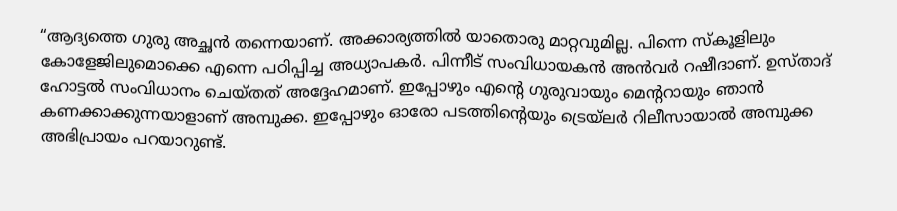“ആദ്യത്തെ ഗുരു അച്ഛൻ തന്നെയാണ്. അക്കാര്യത്തിൽ യാതൊരു മാറ്റവുമില്ല. പിന്നെ സ്കൂളിലും കോളേജിലുമൊക്കെ എന്നെ പഠിപ്പിച്ച അധ്യാപകർ. പിന്നീട് സംവിധായകൻ അൻവർ റഷീദാണ്. ഉസ്താദ് ഹോട്ടൽ സംവിധാനം ചെയ്തത് അദ്ദേഹമാണ്. ഇപ്പോഴും എന്റെ ഗുരുവായും മെന്ററായും ഞാൻ കണക്കാക്കുന്നയാളാണ് അമ്പുക്ക. ഇപ്പോഴും ഓരോ പടത്തിന്റെയും ട്രെയ്‌ലർ റിലീസായാൽ അമ്പുക്ക അഭിപ്രായം പറയാറുണ്ട്.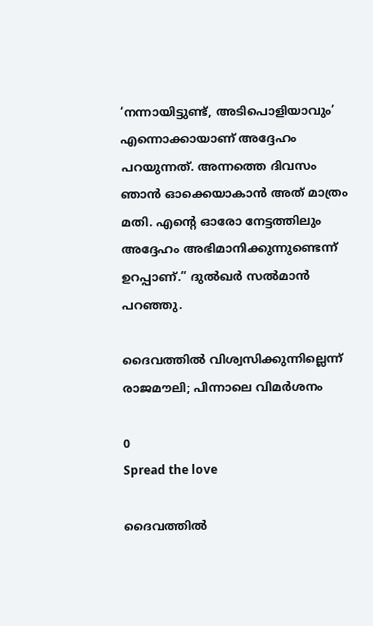‘നന്നായിട്ടുണ്ട്, അടിപൊളിയാവും’ എന്നൊക്കായാണ് അദ്ദേഹം പറയുന്നത്. അന്നത്തെ ദിവസം ഞാൻ ഓക്കെയാകാൻ അത് മാത്രം മതി. എന്റെ ഓരോ നേട്ടത്തിലും അദ്ദേഹം അഭിമാനിക്കുന്നുണ്ടെന്ന് ഉറപ്പാണ്.” ദുൽഖർ സൽമാൻ പറഞ്ഞു.

ദൈവത്തിൽ വിശ്വസിക്കുന്നില്ലെന്ന് രാജമൗലി; പിന്നാലെ വിമർശനം

0
Spread the love

ദൈവത്തിൽ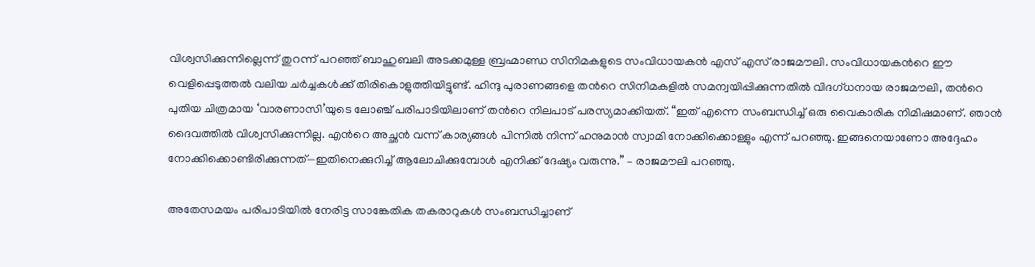വിശ്വസിക്കുന്നില്ലെന്ന് തുറന്ന് പറഞ്ഞ് ബാഹുബലി അടക്കമുള്ള ബ്രഹ്മാണ്ഡ സിനിമകളുടെ സംവിധായകൻ എസ് എസ് രാജമൗലി. സംവിധായകന്‍റെ ഈ വെളിപ്പെടുത്തല്‍ വലിയ ചർച്ചകൾക്ക് തിരികൊളുത്തിയിട്ടുണ്ട്. ഹിന്ദു പുരാണങ്ങളെ തന്‍റെ സിനിമകളിൽ സമന്വയിപ്പിക്കുന്നതിൽ വിദഗ്ധനായ രാജമൗലി, തന്‍റെ പുതിയ ചിത്രമായ ‘വാരണാസി’യുടെ ലോഞ്ച് പരിപാടിയിലാണ് തന്‍റെ നിലപാട് പരസ്യമാക്കിയത്. “ഇത് എന്നെ സംബന്ധിച്ച് ഒരു വൈകാരിക നിമിഷമാണ്. ഞാൻ ദൈവത്തിൽ വിശ്വസിക്കുന്നില്ല. എന്‍റെ അച്ഛൻ വന്ന് കാര്യങ്ങൾ പിന്നിൽ നിന്ന് ഹനുമാൻ സ്വാമി നോക്കിക്കൊള്ളും എന്ന് പറഞ്ഞു. ഇങ്ങനെയാണോ അദ്ദേഹം നോക്കിക്കൊണ്ടിരിക്കുന്നത്—ഇതിനെക്കുറിച്ച് ആലോചിക്കുമ്പോൾ എനിക്ക് ദേഷ്യം വരുന്നു.” – രാജമൗലി പറഞ്ഞു.

അതേസമയം പരിപാടിയിൽ നേരിട്ട സാങ്കേതിക തകരാറുകൾ സംബന്ധിച്ചാണ്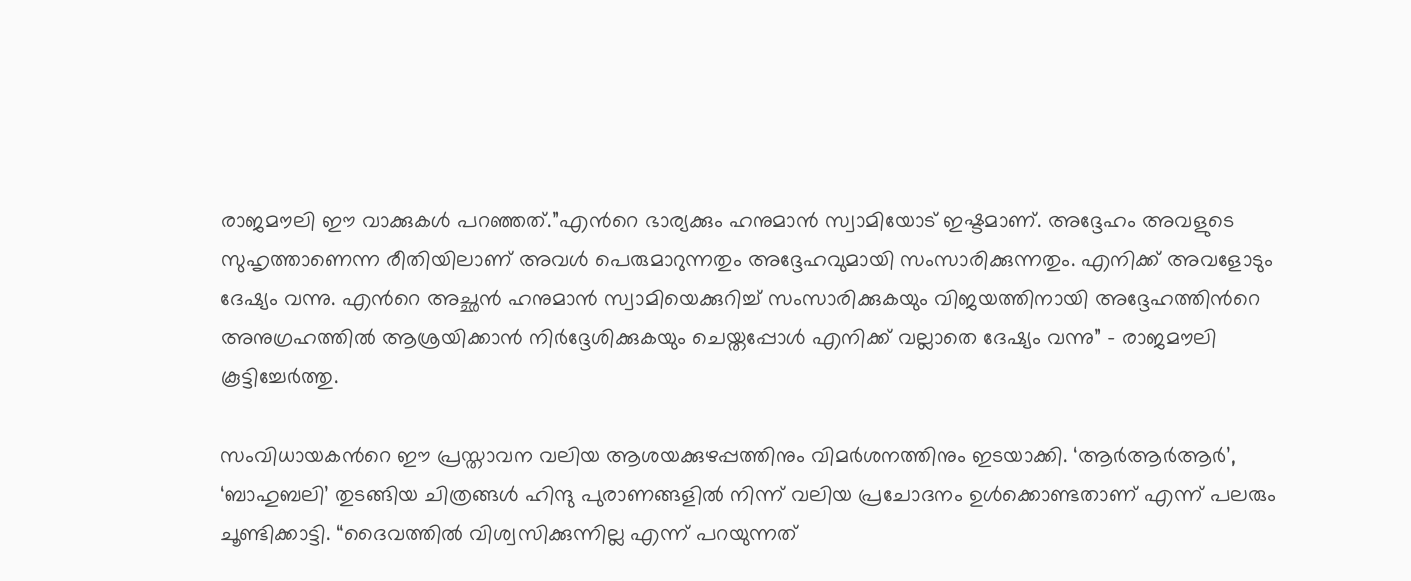രാജമൗലി ഈ വാക്കുകൾ പറഞ്ഞത്.”എന്‍റെ ഭാര്യക്കും ഹനുമാൻ സ്വാമിയോട് ഇഷ്ടമാണ്. അദ്ദേഹം അവളുടെ സുഹൃത്താണെന്ന രീതിയിലാണ് അവൾ പെരുമാറുന്നതും അദ്ദേഹവുമായി സംസാരിക്കുന്നതും. എനിക്ക് അവളോടും ദേഷ്യം വന്നു. എന്‍റെ അച്ഛൻ ഹനുമാൻ സ്വാമിയെക്കുറിച്ച് സംസാരിക്കുകയും വിജയത്തിനായി അദ്ദേഹത്തിന്‍റെ അനുഗ്രഹത്തിൽ ആശ്രയിക്കാൻ നിർദ്ദേശിക്കുകയും ചെയ്തപ്പോൾ എനിക്ക് വല്ലാതെ ദേഷ്യം വന്നു” – രാജമൗലി കൂട്ടിച്ചേര്‍ത്തു.

സംവിധായകന്‍റെ ഈ പ്രസ്താവന വലിയ ആശയക്കുഴപ്പത്തിനും വിമർശനത്തിനും ഇടയാക്കി. ‘ആർആർആർ’, ‘ബാഹുബലി’ തുടങ്ങിയ ചിത്രങ്ങൾ ഹിന്ദു പുരാണങ്ങളിൽ നിന്ന് വലിയ പ്രചോദനം ഉൾക്കൊണ്ടതാണ് എന്ന് പലരും ചൂണ്ടിക്കാട്ടി. “ദൈവത്തിൽ വിശ്വസിക്കുന്നില്ല എന്ന് പറയുന്നത്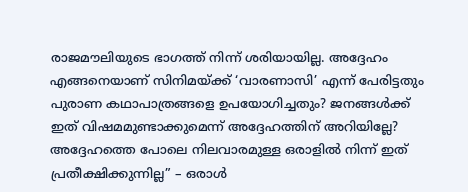രാജമൗലിയുടെ ഭാഗത്ത് നിന്ന് ശരിയായില്ല. അദ്ദേഹം എങ്ങനെയാണ് സിനിമയ്ക്ക് ‘വാരണാസി’ എന്ന് പേരിട്ടതും പുരാണ കഥാപാത്രങ്ങളെ ഉപയോഗിച്ചതും? ജനങ്ങൾക്ക് ഇത് വിഷമമുണ്ടാക്കുമെന്ന് അദ്ദേഹത്തിന് അറിയില്ലേ? അദ്ദേഹത്തെ പോലെ നിലവാരമുള്ള ഒരാളിൽ നിന്ന് ഇത് പ്രതീക്ഷിക്കുന്നില്ല” – ഒരാൾ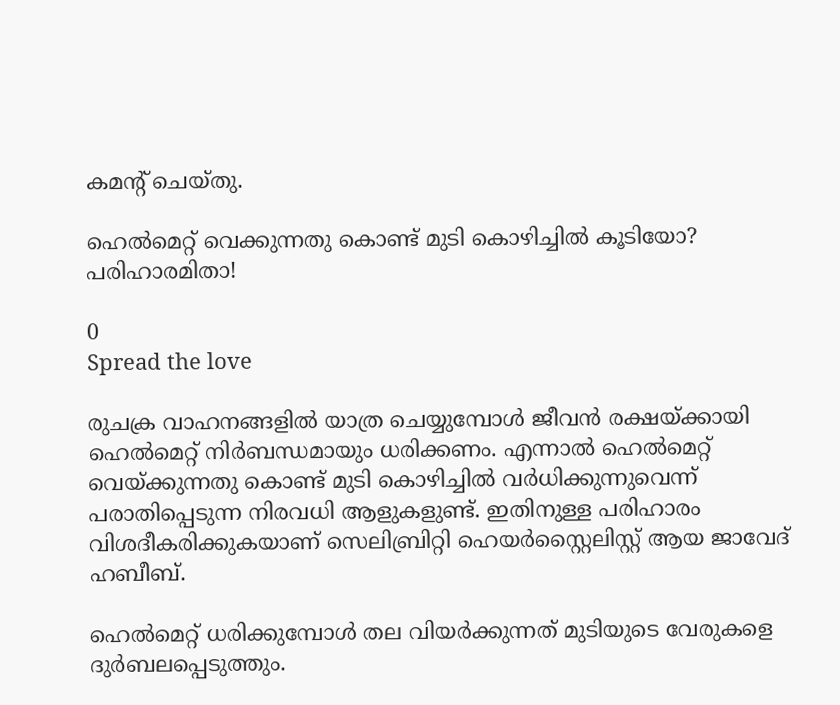കമന്‍റ് ചെയ്തു.

ഹെൽമെറ്റ് വെക്കുന്നതു കൊണ്ട് മുടി കൊഴിച്ചിൽ കൂടിയോ? പരിഹാരമിതാ!

0
Spread the love

രുചക്ര വാഹനങ്ങളിൽ യാത്ര ചെയ്യുമ്പോൾ ജീവൻ രക്ഷയ്ക്കായി ഹെൽമെറ്റ് നിർബന്ധമായും ധരിക്കണം. എന്നാൽ ഹെൽമെറ്റ് വെയ്ക്കുന്നതു കൊണ്ട് മുടി കൊഴിച്ചിൽ വർധിക്കുന്നുവെന്ന് പരാതിപ്പെടുന്ന നിരവധി ആളുകളുണ്ട്. ഇതിനുള്ള പരിഹാരം വിശദീകരിക്കുകയാണ് സെലിബ്രിറ്റി ഹെയർസ്റ്റൈലിസ്റ്റ് ആയ ജാവേദ് ഹബീബ്.

ഹെൽമെറ്റ് ധരിക്കുമ്പോൾ തല വിയർക്കുന്നത് മുടിയുടെ വേരുകളെ ദുർബലപ്പെടുത്തും.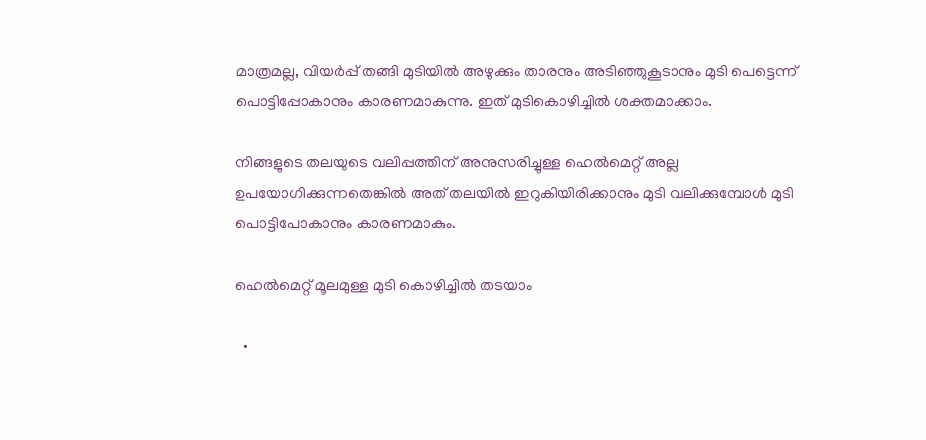മാത്രമല്ല, വിയര്‍പ്പ് തങ്ങി മുടിയിൽ അഴുക്കും താരനും അടിഞ്ഞുകൂടാനും മുടി പെട്ടെന്ന് പൊട്ടിപ്പോകാനും കാരണമാകുന്നു. ഇത് മുടികൊഴിച്ചില്‍ ശക്തമാക്കാം.

നിങ്ങളുടെ തലയുടെ വലിപ്പത്തിന് അനുസരിച്ചുള്ള ഹെൽമെറ്റ് അല്ല ഉപയോഗിക്കുന്നതെങ്കിൽ അത് തലയിൽ ഇറുകിയിരിക്കാനും മുടി വലിക്കുമ്പോൾ മുടി പൊട്ടിപോകാനും കാരണമാകും.

ഹെൽമെറ്റ് മൂലമുള്ള മുടി കൊഴിച്ചിൽ തടയാം

  •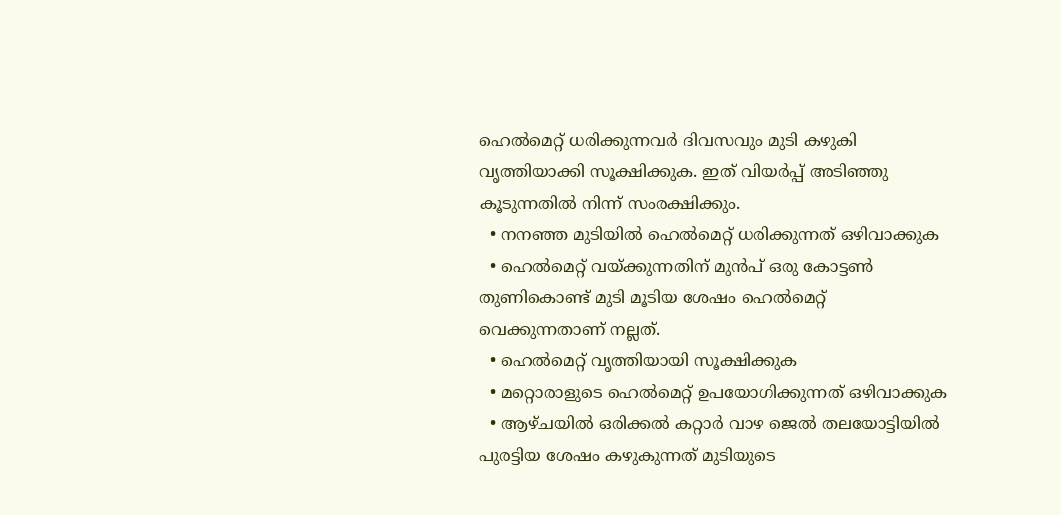ഹെൽമെറ്റ് ധരിക്കുന്നവർ ദിവസവും മുടി കഴുകി വൃത്തിയാക്കി സൂക്ഷിക്കുക. ഇത് വിയർപ്പ് അടിഞ്ഞു കൂടുന്നതിൽ നിന്ന് സംരക്ഷിക്കും.
  • നനഞ്ഞ മുടിയിൽ ഹെൽമെറ്റ് ധരിക്കുന്നത് ഒഴിവാക്കുക
  • ഹെല്‍മെറ്റ് വയ്ക്കുന്നതിന് മുന്‍പ് ഒരു കോട്ടണ്‍ തുണികൊണ്ട് മുടി മൂടിയ ശേഷം ഹെല്‍മെറ്റ് വെക്കുന്നതാണ് നല്ലത്.
  • ഹെൽമെറ്റ് വൃത്തിയായി സൂക്ഷിക്കുക
  • മറ്റൊരാളുടെ ഹെൽമെറ്റ് ഉപയോഗിക്കുന്നത് ഒഴിവാക്കുക
  • ആഴ്ചയിൽ ഒരിക്കൽ കറ്റാർ വാഴ ജെൽ തലയോട്ടിയിൽ പുരട്ടിയ ശേഷം കഴുകുന്നത് മുടിയുടെ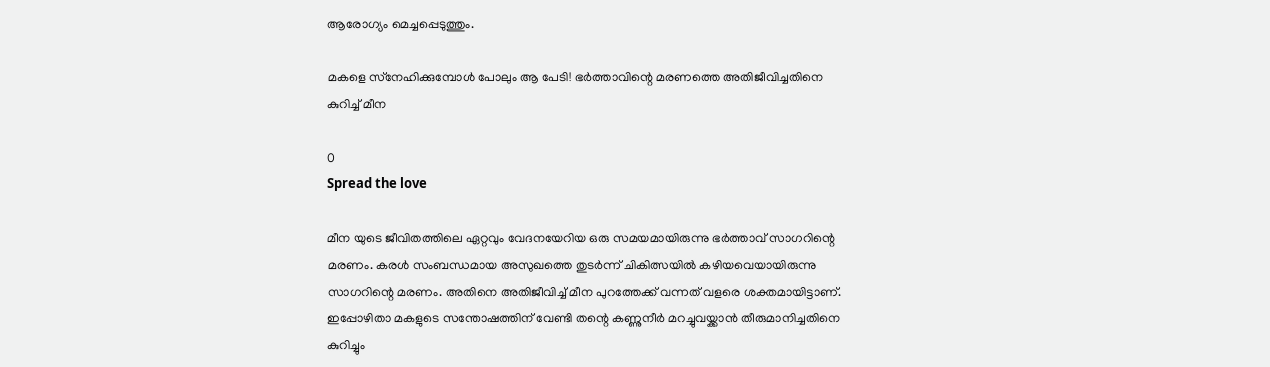ആരോഗ്യം മെച്ചപ്പെടുത്തും.

മകളെ സ്‌നേഹിക്കുമ്പോള്‍ പോലും ആ പേടി! ഭര്‍ത്താവിന്റെ മരണത്തെ അതിജീവിച്ചതിനെ കുറിച്ച് മീന

0
Spread the love

മീന യുടെ ജീവിതത്തിലെ ഏറ്റവും വേദനയേറിയ ഒരു സമയമായിരുന്നു ഭര്‍ത്താവ് സാഗറിന്റെ മരണം. കരള്‍ സംബന്ധമായ അസുഖത്തെ തുടര്‍ന്ന് ചികിത്സയില്‍ കഴിയവെയായിരുന്നു സാഗറിന്റെ മരണം. അതിനെ അതിജീവിച്ച് മീന പുറത്തേക്ക് വന്നത് വളരെ ശക്തമായിട്ടാണ്. ഇപ്പോഴിതാ മകളുടെ സന്തോഷത്തിന് വേണ്ടി തന്റെ കണ്ണുനീര്‍ മറച്ചുവയ്ക്കാന്‍ തീരുമാനിച്ചതിനെ കുറിച്ചും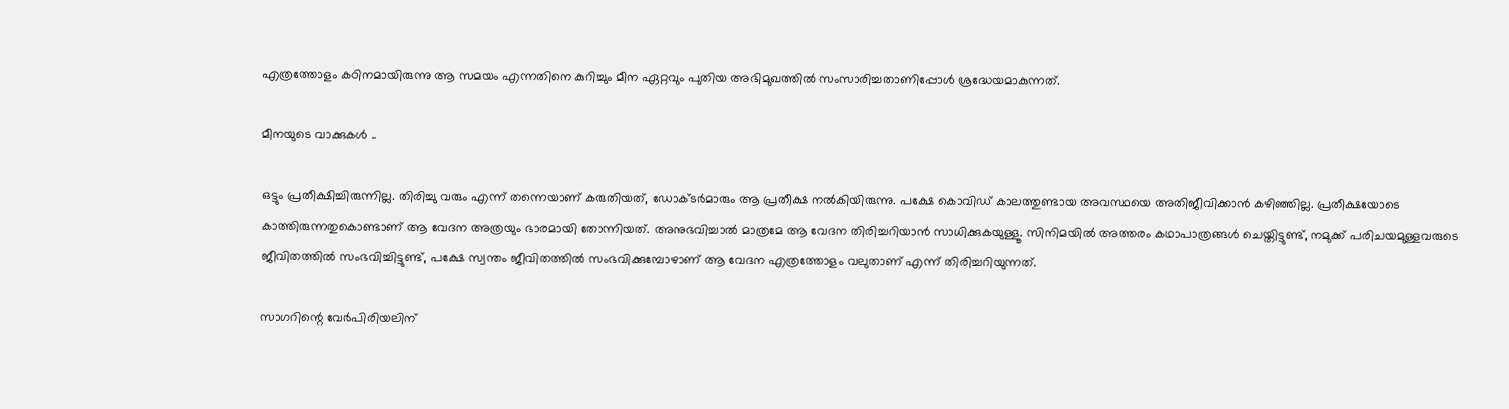എത്രത്തോളം കഠിനമായിരുന്നു ആ സമയം എന്നതിനെ കുറിച്ചും മീന ഏറ്റവും പുതിയ അഭിമുഖത്തിൽ സംസാരിച്ചതാണിപ്പോൾ ശ്രദ്ധേയമാകുന്നത്.

മീനയുടെ വാക്കുകൾ ..

ഒട്ടും പ്രതീക്ഷിച്ചിരുന്നില്ല. തിരിച്ചു വരും എന്ന് തന്നെയാണ് കരുതിയത്, ഡോക്ടര്‍മാരും ആ പ്രതീക്ഷ നല്‍കിയിരുന്നു. പക്ഷേ കൊവിഡ് കാലത്തുണ്ടായ അവസ്ഥയെ അതിജീവിക്കാന്‍ കഴിഞ്ഞില്ല. പ്രതീക്ഷയോടെ കാത്തിരുന്നതുകൊണ്ടാണ് ആ വേദന അത്രയും ഭാരമായി തോന്നിയത്. അനുഭവിച്ചാല്‍ മാത്രമേ ആ വേദന തിരിച്ചറിയാന്‍ സാധിക്കുകയുള്ളൂ. സിനിമയില്‍ അത്തരം കഥാപാത്രങ്ങള്‍ ചെയ്തിട്ടുണ്ട്, നമുക്ക് പരിചയമുള്ളവരുടെ ജീവിതത്തില്‍ സംഭവിച്ചിട്ടുണ്ട്, പക്ഷേ സ്വന്തം ജീവിതത്തില്‍ സംഭവിക്കുമ്പോഴാണ് ആ വേദന എത്രത്തോളം വലുതാണ് എന്ന് തിരിച്ചറിയുന്നത്.

സാഗറിന്റെ വേര്‍പിരിയലിന്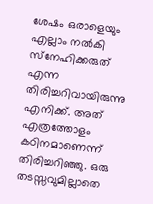ശേഷം ഒരാളെയും എല്ലാം നല്‍കി സ്‌നേഹിക്കരുത് എന്ന തിരിച്ചറിവായിരുന്നു എനിക്ക്. അത് എത്രത്തോളം കഠിനമാണെന്ന് തിരിച്ചറിഞ്ഞു. ഒരു തടസ്സവുമില്ലാതെ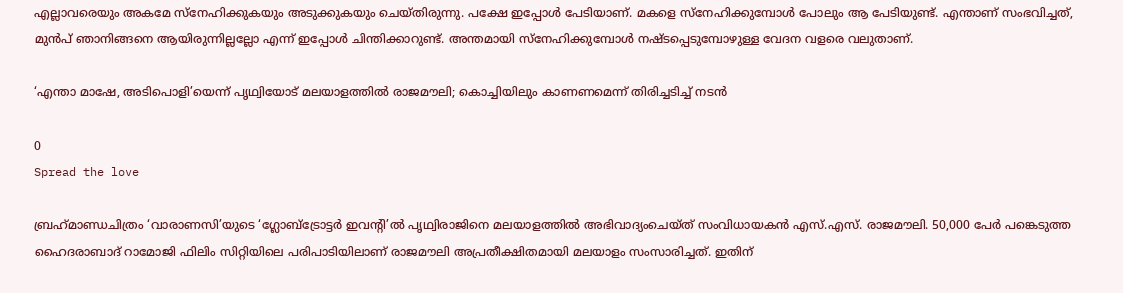എല്ലാവരെയും അകമേ സ്‌നേഹിക്കുകയും അടുക്കുകയും ചെയ്തിരുന്നു. പക്ഷേ ഇപ്പോള്‍ പേടിയാണ്. മകളെ സ്‌നേഹിക്കുമ്പോള്‍ പോലും ആ പേടിയുണ്ട്. എന്താണ് സംഭവിച്ചത്, മുന്‍പ് ഞാനിങ്ങനെ ആയിരുന്നില്ലല്ലോ എന്ന് ഇപ്പോള്‍ ചിന്തിക്കാറുണ്ട്. അന്തമായി സ്‌നേഹിക്കുമ്പോള്‍ നഷ്ടപ്പെടുമ്പോഴുള്ള വേദന വളരെ വലുതാണ്.

‘എന്താ മാഷേ, അടിപൊളി’യെന്ന് പൃഥ്വിയോട് മലയാളത്തിൽ രാജമൗലി; കൊച്ചിയിലും കാണണമെന്ന് തിരിച്ചടിച്ച് നടൻ

0
Spread the love

ബ്രഹ്‌മാണ്ഡചിത്രം ‘വാരാണസി’യുടെ ‘ഗ്ലോബ്‌ട്രോട്ടര്‍ ഇവന്റി’ല്‍ പൃഥ്വിരാജിനെ മലയാളത്തില്‍ അഭിവാദ്യംചെയ്ത് സംവിധായകന്‍ എസ്.എസ്. രാജമൗലി. 50,000 പേര്‍ പങ്കെടുത്ത ഹൈദരാബാദ് റാമോജി ഫിലിം സിറ്റിയിലെ പരിപാടിയിലാണ് രാജമൗലി അപ്രതീക്ഷിതമായി മലയാളം സംസാരിച്ചത്. ഇതിന്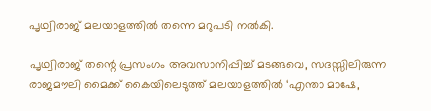പൃഥ്വിരാജ് മലയാളത്തില്‍ തന്നെ മറുപടി നല്‍കി.

പൃഥ്വിരാജ് തന്റെ പ്രസംഗം അവസാനിപ്പിച്ച് മടങ്ങവെ, സദസ്സിലിരുന്ന രാജമൗലി മൈക്ക് കൈയിലെടുത്ത് മലയാളത്തില്‍ ‘എന്താ മാഷേ,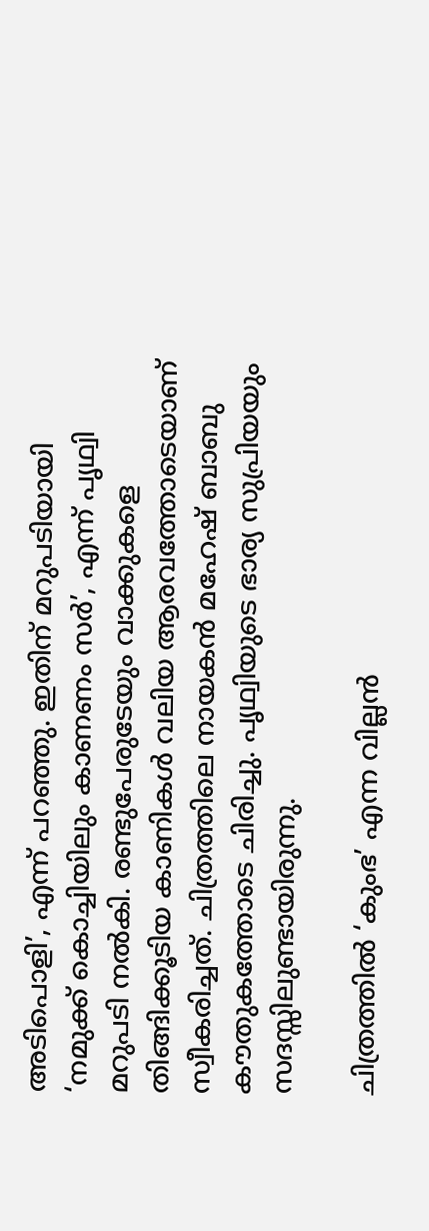അടിപൊളി’, എന്ന് പറഞ്ഞു. ഇതിന് മറുപടിയായി ‘നമുക്ക് കൊച്ചിയിലും കാണണം സര്‍’, എന്ന് പൃഥ്വി മറുപടി നല്‍കി. രണ്ടുപേരുടേയും വാക്കുകളെ തിങ്ങിക്കൂടിയ കാണികള്‍ വലിയ ആരവത്തോടെയാണ് സ്വീകരിച്ചത്. ചിത്രത്തിലെ നായകന്‍ മഹേഷ് ബാബു കൗതുകത്തോടെ ചിരിച്ചു. പൃഥ്വിയുടെ ഭാര്യ സുപ്രിയയും സദസ്സിലുണ്ടായിരുന്നു.

ചിത്രത്തില്‍ ‘കുംഭ’ എന്ന വില്ലന്‍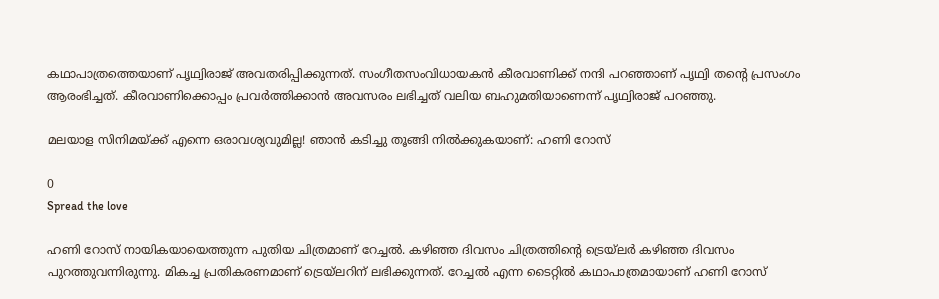കഥാപാത്രത്തെയാണ് പൃഥ്വിരാജ് അവതരിപ്പിക്കുന്നത്. സംഗീതസംവിധായകന്‍ കീരവാണിക്ക് നന്ദി പറഞ്ഞാണ് പൃഥ്വി തന്റെ പ്രസംഗം ആരംഭിച്ചത്. കീരവാണിക്കൊപ്പം പ്രവര്‍ത്തിക്കാന്‍ അവസരം ലഭിച്ചത് വലിയ ബഹുമതിയാണെന്ന് പൃഥ്വിരാജ് പറഞ്ഞു.

മലയാള സിനിമയ്ക്ക് എന്നെ ഒരാവശ്യവുമില്ല! ഞാൻ കടിച്ചു തൂങ്ങി നിൽക്കുകയാണ്: ഹണി റോസ്

0
Spread the love

ഹണി റോസ് നായികയായെത്തുന്ന പുതിയ ചിത്രമാണ് റേച്ചൽ. കഴിഞ്ഞ ദിവസം ചിത്രത്തിന്റെ ട്രെയ്‌ലർ കഴിഞ്ഞ ദിവസം പുറത്തുവന്നിരുന്നു. മികച്ച പ്രതികരണമാണ് ട്രെയ്‌ലറിന് ലഭിക്കുന്നത്. റേച്ചൽ എന്ന ടൈറ്റിൽ കഥാപാത്രമായാണ് ഹണി റോസ്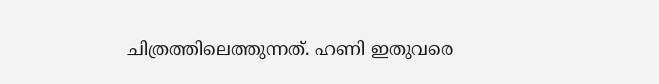ചിത്രത്തിലെത്തുന്നത്. ഹണി ഇതുവരെ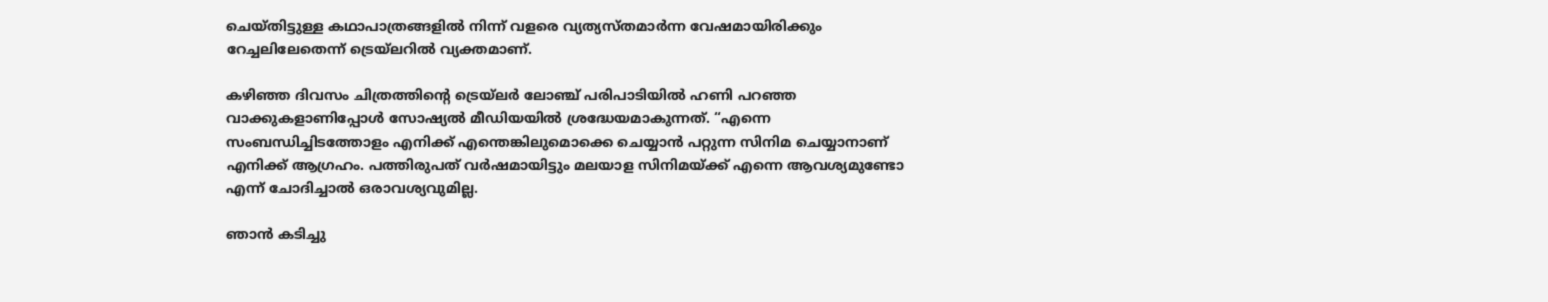ചെയ്തിട്ടുള്ള കഥാപാത്രങ്ങളിൽ നിന്ന് വളരെ വ്യത്യസ്തമാർന്ന വേഷമായിരിക്കും റേച്ചലിലേതെന്ന് ട്രെയ്‌ലറിൽ വ്യക്തമാണ്.

കഴിഞ്ഞ ദിവസം ചിത്രത്തിന്റെ ട്രെയ്‌ലർ ലോഞ്ച് പരിപാടിയിൽ ഹണി പറഞ്ഞ വാക്കുകളാണിപ്പോൾ സോഷ്യൽ മീഡിയയിൽ ശ്രദ്ധേയമാകുന്നത്. “എന്നെ സംബന്ധിച്ചിടത്തോളം എനിക്ക് എന്തെങ്കിലുമൊക്കെ ചെയ്യാൻ പറ്റുന്ന സിനിമ ചെയ്യാനാണ് എനിക്ക് ആഗ്രഹം. പത്തിരുപത് വർഷമായിട്ടും മലയാള സിനിമയ്ക്ക് എന്നെ ആവശ്യമുണ്ടോ എന്ന് ചോദിച്ചാൽ ഒരാവശ്യവുമില്ല.

ഞാൻ കടിച്ചു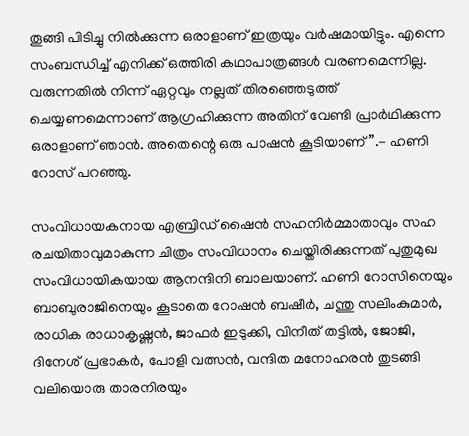തൂങ്ങി പിടിച്ചു നിൽക്കുന്ന ഒരാളാണ് ഇത്രയും വർഷമായിട്ടും. എന്നെ സംബന്ധിച്ച് എനിക്ക് ഒത്തിരി കഥാപാത്രങ്ങൾ വരണമെന്നില്ല. വരുന്നതിൽ നിന്ന് ഏറ്റവും നല്ലത് തിരഞ്ഞെടുത്ത് ചെയ്യണമെന്നാണ് ആഗ്രഹിക്കുന്ന അതിന് വേണ്ടി പ്രാർഥിക്കുന്ന ഒരാളാണ് ‍ഞാൻ. അതെന്റെ ഒരു പാഷൻ കൂടിയാണ്”.- ഹണി റോസ് പറഞ്ഞു.

സംവിധായകനായ എബ്രിഡ് ഷൈന്‍ സഹനിര്‍മ്മാതാവും സഹ രചയിതാവുമാകുന്ന ചിത്രം സംവിധാനം ചെയ്തിരിക്കുന്നത് പുതുമുഖ സംവിധായികയായ ആനന്ദിനി ബാലയാണ്. ഹണി റോസിനെയും ബാബുരാജിനെയും കൂടാതെ റോഷന്‍ ബഷീര്‍, ചന്തു സലിംകുമാര്‍, രാധിക രാധാകൃഷ്ണന്‍, ജാഫര്‍ ഇടുക്കി, വിനീത് തട്ടില്‍, ജോജി, ദിനേശ് പ്രഭാകര്‍, പോളി വത്സൻ, വന്ദിത മനോഹരന്‍ തുടങ്ങി വലിയൊരു താരനിരയും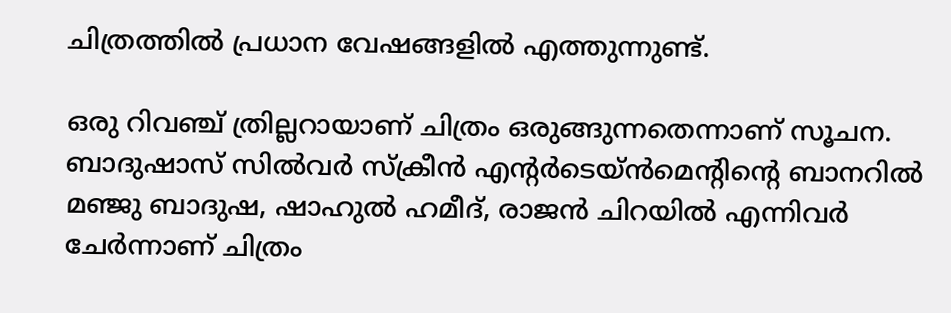ചിത്രത്തില്‍ പ്രധാന വേഷങ്ങളില്‍ എത്തുന്നുണ്ട്.

ഒരു റിവ‌ഞ്ച് ത്രില്ലറായാണ് ചിത്രം ഒരുങ്ങുന്നതെന്നാണ് സൂചന. ബാദുഷാസ് സിൽവർ സ്ക്രീൻ എന്‍റർടെയ്ൻമെന്‍റിന്‍റെ ബാനറില്‍ മഞ്ജു ബാദുഷ, ഷാഹുൽ ഹമീദ്, രാജന്‍ ചിറയിൽ എന്നിവർ ചേര്‍ന്നാണ് ചിത്രം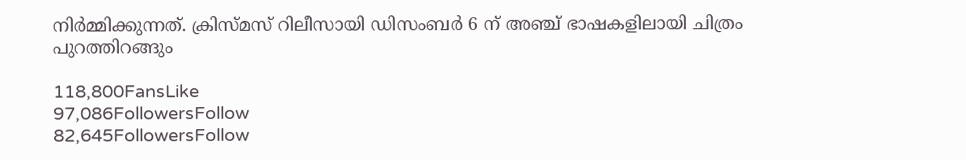നിർമ്മിക്കുന്നത്. ക്രിസ്മസ് റിലീസായി ഡിസംബർ 6 ന് അഞ്ച് ഭാഷകളിലായി ചിത്രം പുറത്തിറങ്ങും

118,800FansLike
97,086FollowersFollow
82,645FollowersFollow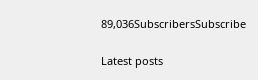89,036SubscribersSubscribe

Latest posts